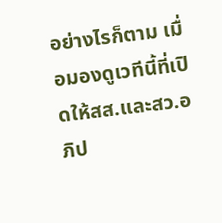อย่างไรก็ตาม เมื่อมองดูเวทีนี้ที่เปิดให้สส.และสว.อภิป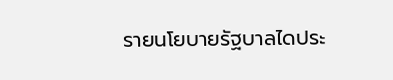รายนโยบายรัฐบาลไดประ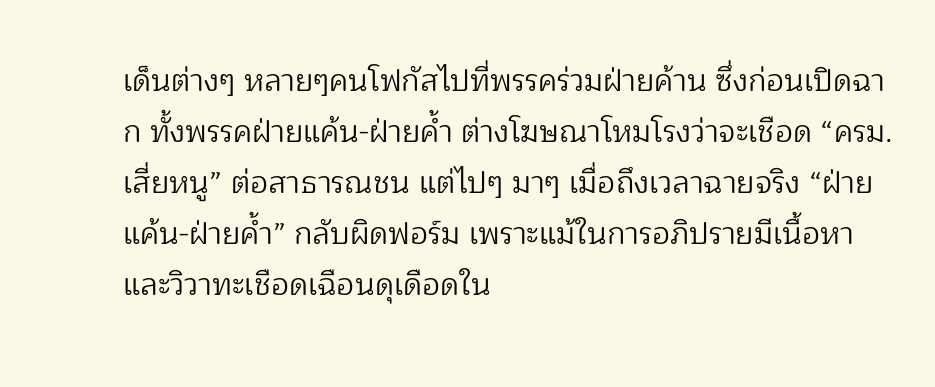เด็นต่างๆ หลายๆคนโฟกัสไปที่พรรคร่วมฝ่ายค้าน ซึ่งก่อนเปิดฉาก ทั้งพรรคฝ่ายแค้น-ฝ่ายค้ำ ต่างโฆษณาโหมโรงว่าจะเชือด “ครม.เสี่ยหนู” ต่อสาธารณชน แต่ไปๆ มาๆ เมื่อถึงเวลาฉายจริง “ฝ่ายแค้น-ฝ่ายค้ำ” กลับผิดฟอร์ม เพราะแม้ในการอภิปรายมีเนื้อหาและวิวาทะเชือดเฉือนดุเดือดใน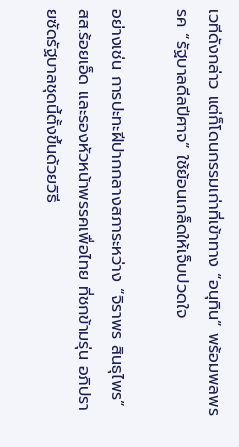เวทีดังกล่าว แต่ก็โดนกรรมเก่าที่เข้าทาง “อนุทิน” พร้อมพลพรรค “รัฐบาลดีลปีศาจ” ใช้ย้อนเกล็ดให้เจ็บปวดใจ

อย่างเช่น การปะทะฝีปากกลางสภาระหว่าง “จิราพร สินธุไพร” สส.ร้อยเอ็ด และรองหัวหน้าพรรคเพื่อไทย ที่ชกข้ามรุ่น อภิปรายซัดรัฐบาลชุดนี้ตั้งขึ้นด้วยวิธี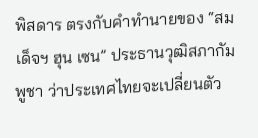พิสดาร ตรงกับคำทำนายของ “สมเด็จฯ ฮุน เซน” ประธานวุฒิสภากัมพูชา ว่าประเทศไทยจะเปลี่ยนตัว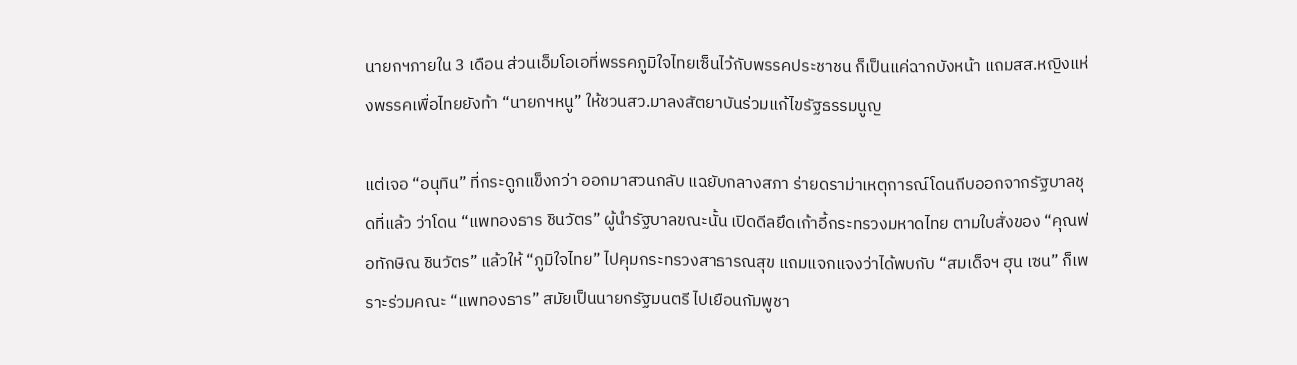นายกฯภายใน 3 เดือน ส่วนเอ็มโอเอที่พรรคภูมิใจไทยเซ็นไว้กับพรรคประชาชน ก็เป็นแค่ฉากบังหน้า แถมสส.หญิงแห่งพรรคเพื่อไทยยังท้า “นายกฯหนู” ให้ชวนสว.มาลงสัตยาบันร่วมแก้ไขรัฐธรรมนูญ

แต่เจอ “อนุทิน” ที่กระดูกแข็งกว่า ออกมาสวนกลับ แฉยับกลางสภา ร่ายดราม่าเหตุการณ์โดนถีบออกจากรัฐบาลชุดที่แล้ว ว่าโดน “แพทองธาร ชินวัตร” ผู้นำรัฐบาลขณะนั้น เปิดดีลยึดเก้าอี้กระทรวงมหาดไทย ตามใบสั่งของ “คุณพ่อทักษิณ ชินวัตร” แล้วให้ “ภูมิใจไทย” ไปคุมกระทรวงสาธารณสุข แถมแจกแจงว่าได้พบกับ “สมเด็จฯ ฮุน เซน” ก็เพราะร่วมคณะ “แพทองธาร” สมัยเป็นนายกรัฐมนตรี ไปเยือนกัมพูชา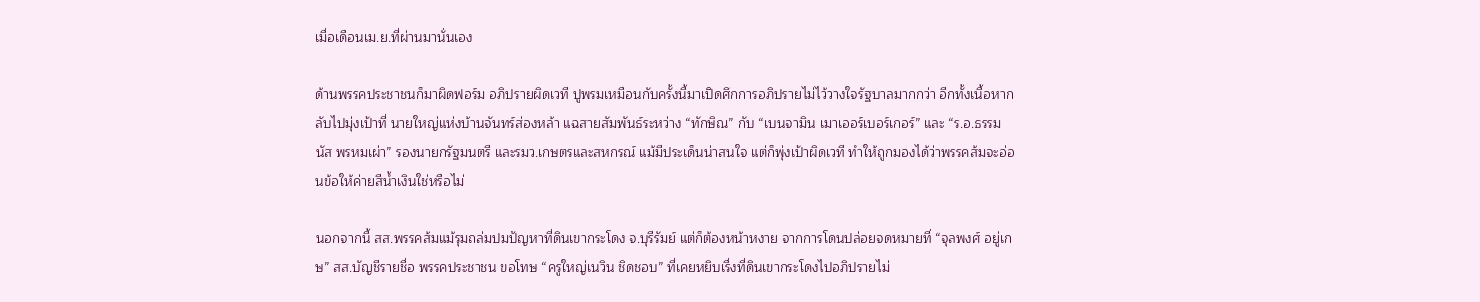เมื่อเดือนเม.ย.ที่ผ่านมานั่นเอง

ด้านพรรคประชาชนก็มาผิดฟอร์ม อภิปรายผิดเวที ปูพรมเหมือนกับครั้งนี้มาเปิดศึกการอภิปรายไม่ไว้วางใจรัฐบาลมากกว่า อีกทั้งเนื้อหากลับไปมุ่งเป้าที่ นายใหญ่แห่งบ้านจันทร์ส่องหล้า แฉสายสัมพันธ์ระหว่าง “ทักษิณ” กับ “เบนจามิน เมาเออร์เบอร์เกอร์” และ “ร.อ.ธรรมนัส พรหมเผ่า” รองนายกรัฐมนตรี และรมว.เกษตรและสหกรณ์ แม้มีประเด็นน่าสนใจ แต่ก็พุ่งเป้าผิดเวที ทำให้ถูกมองได้ว่าพรรคส้มจะอ่อนข้อให้ค่ายสีน้ำเงินใช่หรือไม่

นอกจากนี้ สส.พรรคส้มแม้รุมถล่มปมปัญหาที่ดินเขากระโดง จ.บุรีรัมย์ แต่ก็ต้องหน้าหงาย จากการโดนปล่อยจดหมายที่ “จุลพงศ์ อยู่เกษ” สส.บัญชีรายชื่อ พรรคประชาชน ขอโทษ “ครูใหญ่เนวิน ชิดชอบ” ที่เคยหยิบเรื่งที่ดินเขากระโดงไปอภิปรายไม่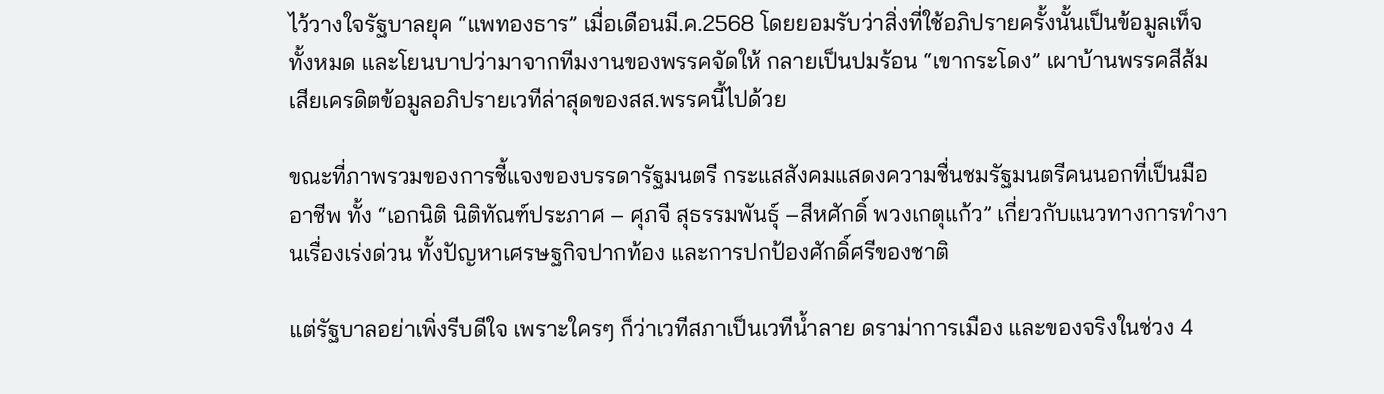ไว้วางใจรัฐบาลยุค “แพทองธาร” เมื่อเดือนมี.ค.2568 โดยยอมรับว่าสิ่งที่ใช้อภิปรายครั้งนั้นเป็นข้อมูลเท็จทั้งหมด และโยนบาปว่ามาจากทีมงานของพรรคจัดให้ กลายเป็นปมร้อน “เขากระโดง” เผาบ้านพรรคสีส้ม เสียเครดิตข้อมูลอภิปรายเวทีล่าสุดของสส.พรรคนี้ไปด้วย

ขณะที่ภาพรวมของการชี้แจงของบรรดารัฐมนตรี กระแสสังคมแสดงความชื่นชมรัฐมนตรีคนนอกที่เป็นมืออาชีพ ทั้ง “เอกนิติ นิติทัณฑ์ประภาศ – ศุภจี สุธรรมพันธุ์ –สีหศักดิ์ พวงเกตุแก้ว” เกี่ยวกับแนวทางการทำงานเรื่องเร่งด่วน ทั้งปัญหาเศรษฐกิจปากท้อง และการปกป้องศักดิ์ศรีของชาติ

แต่รัฐบาลอย่าเพิ่งรีบดีใจ เพราะใครๆ ก็ว่าเวทีสภาเป็นเวทีน้ำลาย ดราม่าการเมือง และของจริงในช่วง 4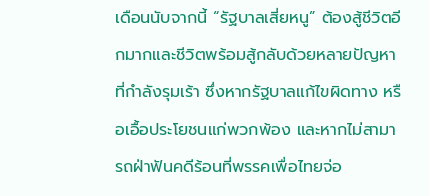เดือนนับจากนี้ “รัฐบาลเสี่ยหนู” ต้องสู้ชีวิตอีกมากและชีวิตพร้อมสู้กลับด้วยหลายปัญหาที่กำลังรุมเร้า ซึ่งหากรัฐบาลแก้ไขผิดทาง หรือเอื้อประโยชนแก่พวกพ้อง และหากไม่สามารถฝ่าฟันคดีร้อนที่พรรคเพื่อไทยจ่อ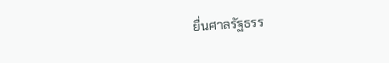ยื่นศาลรัฐธรร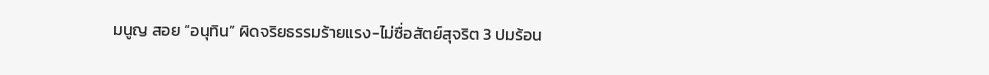มนูญ สอย “อนุทิน” ผิดจริยธรรมร้ายแรง-ไม่ซื่อสัตย์สุจริต 3 ปมร้อน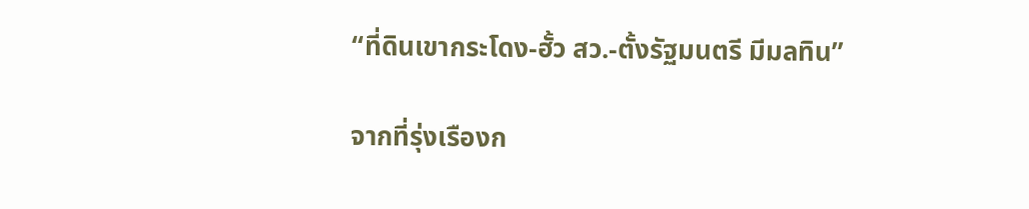“ที่ดินเขากระโดง-ฮั้ว สว.-ตั้งรัฐมนตรี มีมลทิน”

จากที่รุ่งเรืองก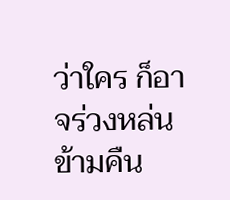ว่าใคร ก็อาจร่วงหล่นข้ามคืน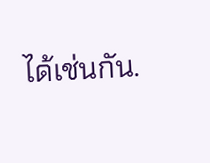ได้เช่นกัน.